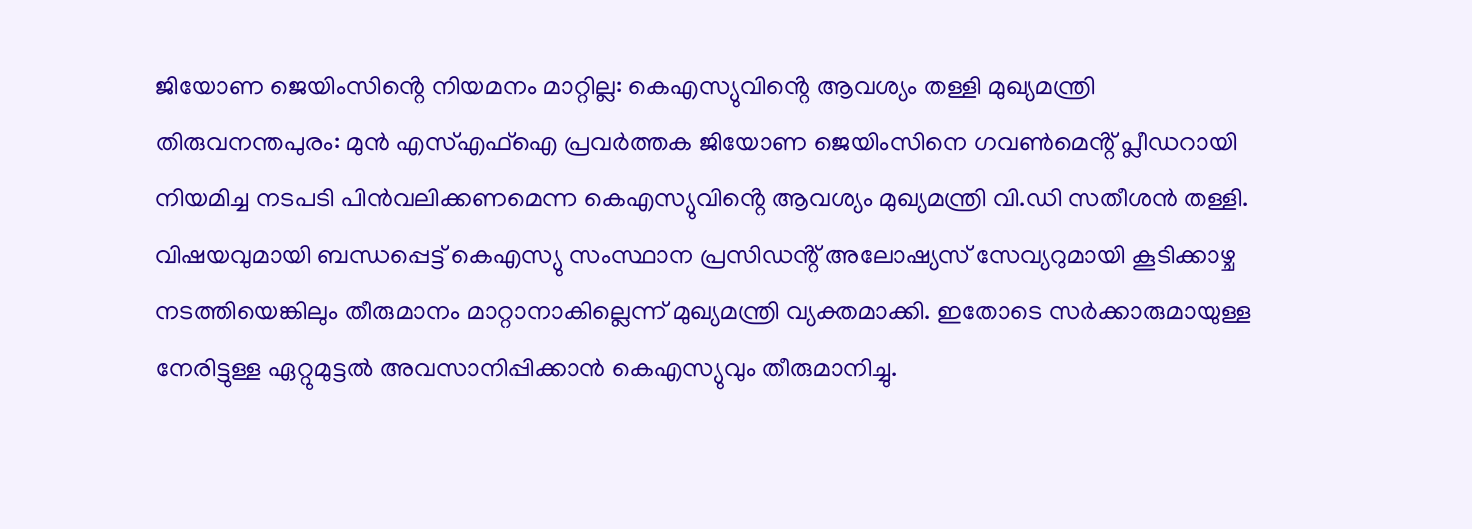ജിയോണ ജെയിംസിൻ്റെ നിയമനം മാറ്റില്ല: കെഎസ്യുവിൻ്റെ ആവശ്യം തള്ളി മുഖ്യമന്ത്രി
തിരുവനന്തപുരം: മുൻ എസ്എഫ്ഐ പ്രവർത്തക ജിയോണ ജെയിംസിനെ ഗവൺമെൻ്റ് പ്ലീഡറായി നിയമിച്ച നടപടി പിൻവലിക്കണമെന്ന കെഎസ്യുവിൻ്റെ ആവശ്യം മുഖ്യമന്ത്രി വി.ഡി സതീശൻ തള്ളി. വിഷയവുമായി ബന്ധപ്പെട്ട് കെഎസ്യു സംസ്ഥാന പ്രസിഡൻ്റ് അലോഷ്യസ് സേവ്യറുമായി കൂടിക്കാഴ്ച നടത്തിയെങ്കിലും തീരുമാനം മാറ്റാനാകില്ലെന്ന് മുഖ്യമന്ത്രി വ്യക്തമാക്കി. ഇതോടെ സർക്കാരുമായുള്ള നേരിട്ടുള്ള ഏറ്റുമുട്ടൽ അവസാനിപ്പിക്കാൻ കെഎസ്യുവും തീരുമാനിച്ചു.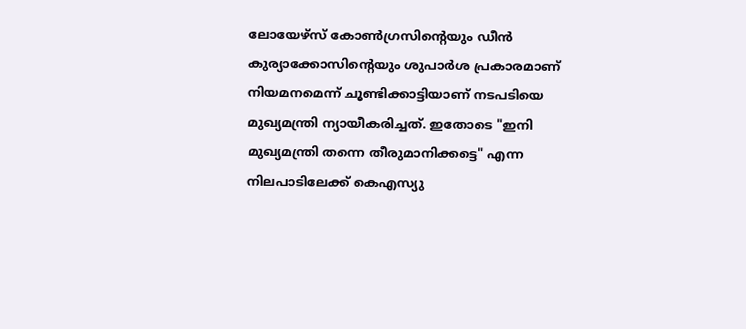ലോയേഴ്സ് കോൺഗ്രസിൻ്റെയും ഡീൻ കുര്യാക്കോസിൻ്റെയും ശുപാർശ പ്രകാരമാണ് നിയമനമെന്ന് ചൂണ്ടിക്കാട്ടിയാണ് നടപടിയെ മുഖ്യമന്ത്രി ന്യായീകരിച്ചത്. ഇതോടെ "ഇനി മുഖ്യമന്ത്രി തന്നെ തീരുമാനിക്കട്ടെ" എന്ന നിലപാടിലേക്ക് കെഎസ്യു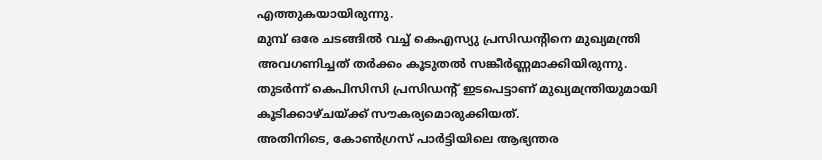എത്തുകയായിരുന്നു.
മുമ്പ് ഒരേ ചടങ്ങിൽ വച്ച് കെഎസ്യു പ്രസിഡൻ്റിനെ മുഖ്യമന്ത്രി അവഗണിച്ചത് തർക്കം കൂടുതൽ സങ്കീർണ്ണമാക്കിയിരുന്നു. തുടർന്ന് കെപിസിസി പ്രസിഡൻ്റ് ഇടപെട്ടാണ് മുഖ്യമന്ത്രിയുമായി കൂടിക്കാഴ്ചയ്ക്ക് സൗകര്യമൊരുക്കിയത്.
അതിനിടെ, കോൺഗ്രസ് പാർട്ടിയിലെ ആഭ്യന്തര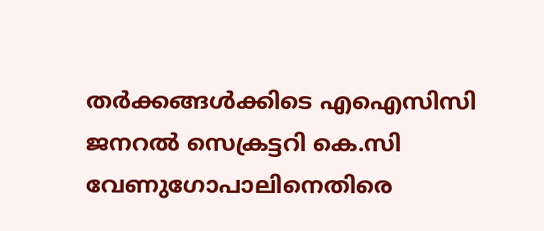തർക്കങ്ങൾക്കിടെ എഐസിസി ജനറൽ സെക്രട്ടറി കെ.സി വേണുഗോപാലിനെതിരെ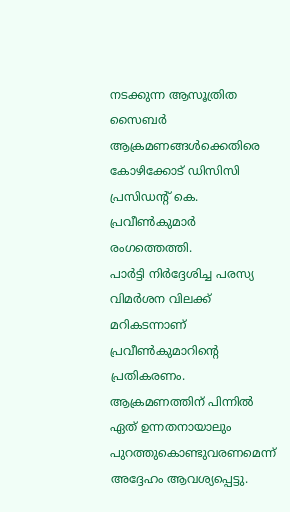നടക്കുന്ന ആസൂത്രിത സൈബർ ആക്രമണങ്ങൾക്കെതിരെ കോഴിക്കോട് ഡിസിസി പ്രസിഡൻ്റ് കെ. പ്രവീൺകുമാർ രംഗത്തെത്തി.
പാർട്ടി നിർദ്ദേശിച്ച പരസ്യ വിമർശന വിലക്ക് മറികടന്നാണ് പ്രവീൺകുമാറിൻ്റെ പ്രതികരണം. ആക്രമണത്തിന് പിന്നിൽ ഏത് ഉന്നതനായാലും പുറത്തുകൊണ്ടുവരണമെന്ന് അദ്ദേഹം ആവശ്യപ്പെട്ടു.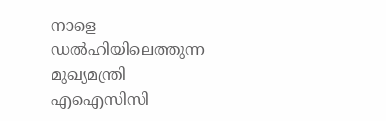നാളെ ഡൽഹിയിലെത്തുന്ന മുഖ്യമന്ത്രി എഐസിസി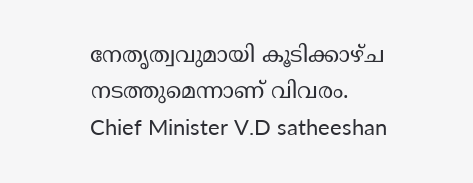നേതൃത്വവുമായി കൂടിക്കാഴ്ച നടത്തുമെന്നാണ് വിവരം.
Chief Minister V.D satheeshan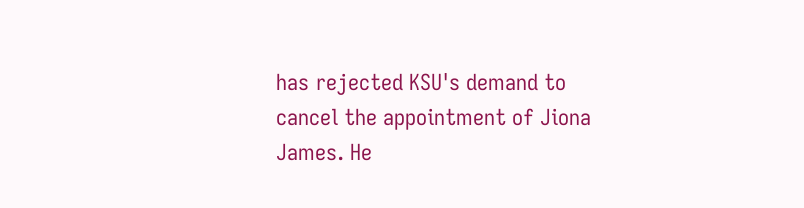has rejected KSU's demand to cancel the appointment of Jiona James. He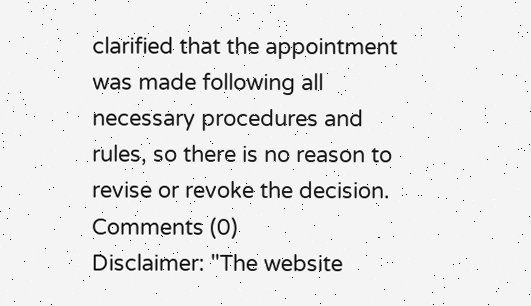clarified that the appointment was made following all necessary procedures and rules, so there is no reason to revise or revoke the decision.
Comments (0)
Disclaimer: "The website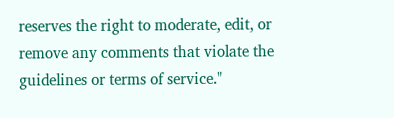reserves the right to moderate, edit, or remove any comments that violate the guidelines or terms of service."